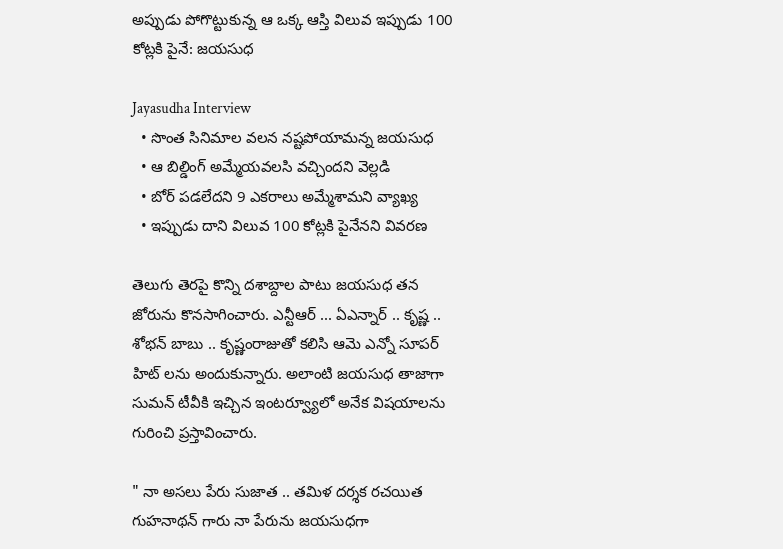అప్పుడు పోగొట్టుకున్న ఆ ఒక్క ఆస్తి విలువ ఇప్పుడు 100 కోట్లకి పైనే: జయసుధ

Jayasudha Interview
  • సొంత సినిమాల వలన నష్టపోయామన్న జయసుధ
  • ఆ బిల్డింగ్ అమ్మేయవలసి వచ్చిందని వెల్లడి
  • బోర్ పడలేదని 9 ఎకరాలు అమ్మేశామని వ్యాఖ్య
  • ఇప్పుడు దాని విలువ 100 కోట్లకి పైనేనని వివరణ

తెలుగు తెరపై కొన్ని దశాబ్దాల పాటు జయసుధ తన జోరును కొనసాగించారు. ఎన్టీఆర్ ... ఏఎన్నార్ .. కృష్ణ .. శోభన్ బాబు .. కృష్ణంరాజుతో కలిసి ఆమె ఎన్నో సూపర్ హిట్ లను అందుకున్నారు. అలాంటి జయసుధ తాజాగా సుమన్ టీవీకి ఇచ్చిన ఇంటర్వ్యూలో అనేక విషయాలను గురించి ప్రస్తావించారు.

" నా అసలు పేరు సుజాత .. తమిళ దర్శక రచయిత గుహనాథన్ గారు నా పేరును జయసుధగా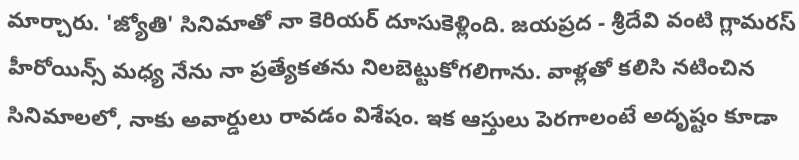మార్చారు. 'జ్యోతి' సినిమాతో నా కెరియర్ దూసుకెళ్లింది. జయప్రద - శ్రీదేవి వంటి గ్లామరస్ హీరోయిన్స్ మధ్య నేను నా ప్రత్యేకతను నిలబెట్టుకోగలిగాను. వాళ్లతో కలిసి నటించిన సినిమాలలో, నాకు అవార్డులు రావడం విశేషం. ఇక ఆస్తులు పెరగాలంటే అదృష్టం కూడా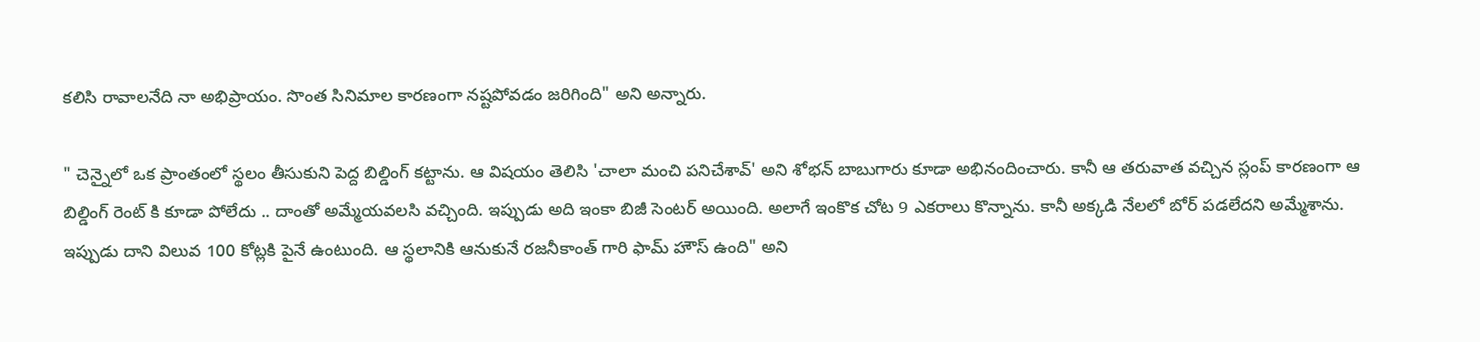కలిసి రావాలనేది నా అభిప్రాయం. సొంత సినిమాల కారణంగా నష్టపోవడం జరిగింది" అని అన్నారు.

" చెన్నైలో ఒక ప్రాంతంలో స్థలం తీసుకుని పెద్ద బిల్డింగ్ కట్టాను. ఆ విషయం తెలిసి 'చాలా మంచి పనిచేశావ్' అని శోభన్ బాబుగారు కూడా అభినందించారు. కానీ ఆ తరువాత వచ్చిన స్లంప్ కారణంగా ఆ బిల్డింగ్ రెంట్ కి కూడా పోలేదు .. దాంతో అమ్మేయవలసి వచ్చింది. ఇప్పుడు అది ఇంకా బిజీ సెంటర్ అయింది. అలాగే ఇంకొక చోట 9 ఎకరాలు కొన్నాను. కానీ అక్కడి నేలలో బోర్ పడలేదని అమ్మేశాను. ఇప్పుడు దాని విలువ 100 కోట్లకి పైనే ఉంటుంది. ఆ స్థలానికి ఆనుకునే రజనీకాంత్ గారి ఫామ్ హౌస్ ఉంది" అని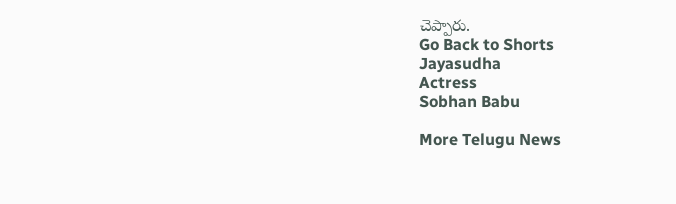చెప్పారు.
Go Back to Shorts
Jayasudha
Actress
Sobhan Babu

More Telugu News